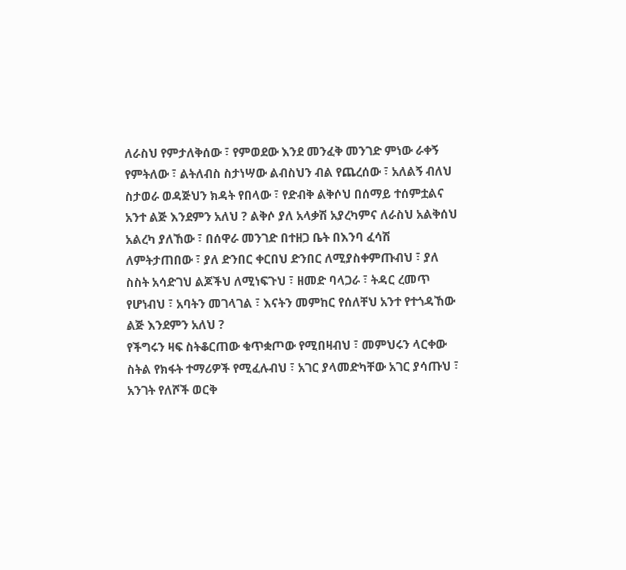ለራስህ የምታለቅሰው ፣ የምወደው እንደ መንፈቅ መንገድ ምነው ራቀኝ የምትለው ፣ ልትለብስ ስታነሣው ልብስህን ብል የጨረሰው ፣ አለልኝ ብለህ ስታወራ ወዳጅህን ክዳት የበላው ፣ የድብቅ ልቅሶህ በሰማይ ተሰምቷልና አንተ ልጅ እንደምን አለህ ? ልቅሶ ያለ አላቃሽ አያረካምና ለራስህ አልቅሰህ አልረካ ያለኸው ፣ በሰዋራ መንገድ በተዘጋ ቤት በእንባ ፈሳሽ ለምትታጠበው ፣ ያለ ድንበር ቀርበህ ድንበር ለሚያስቀምጡብህ ፣ ያለ ስስት አሳድገህ ልጆችህ ለሚነፍጉህ ፣ ዘመድ ባላጋራ ፣ ትዳር ረመጥ የሆነብህ ፣ አባትን መገላገል ፣ እናትን መምከር የሰለቸህ አንተ የተጎዳኸው ልጅ እንደምን አለህ ?
የችግሩን ዛፍ ስትቆርጠው ቁጥቋጦው የሚበዛብህ ፣ መምህሩን ላርቀው ስትል የክፋት ተማሪዎች የሚፈሉብህ ፣ አገር ያላመድካቸው አገር ያሳጡህ ፣ አንገት የለሾች ወርቅ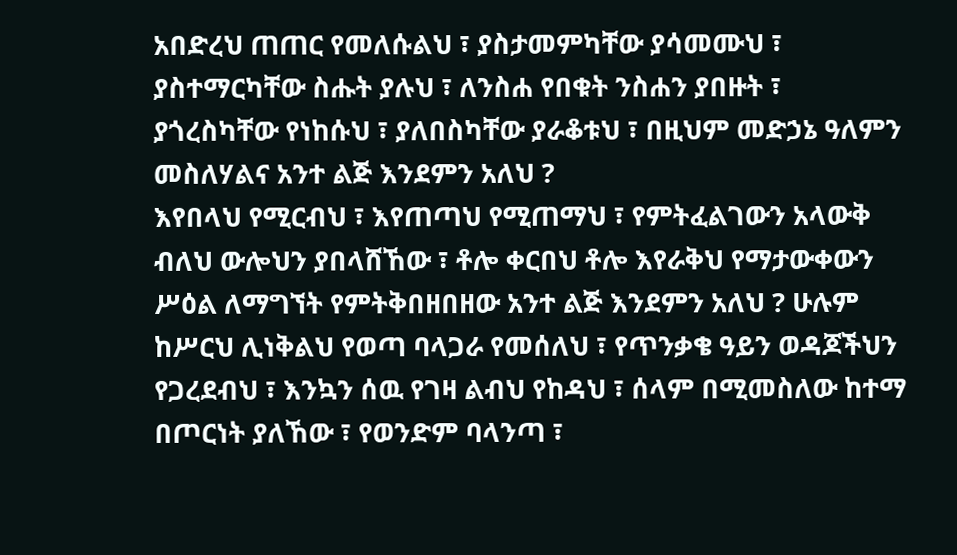አበድረህ ጠጠር የመለሱልህ ፣ ያስታመምካቸው ያሳመሙህ ፣ ያስተማርካቸው ስሑት ያሉህ ፣ ለንስሐ የበቁት ንስሐን ያበዙት ፣ ያጎረስካቸው የነከሱህ ፣ ያለበስካቸው ያራቆቱህ ፣ በዚህም መድኃኔ ዓለምን መስለሃልና አንተ ልጅ እንደምን አለህ ?
እየበላህ የሚርብህ ፣ እየጠጣህ የሚጠማህ ፣ የምትፈልገውን አላውቅ ብለህ ውሎህን ያበላሸኸው ፣ ቶሎ ቀርበህ ቶሎ እየራቅህ የማታውቀውን ሥዕል ለማግኘት የምትቅበዘበዘው አንተ ልጅ እንደምን አለህ ? ሁሉም ከሥርህ ሊነቅልህ የወጣ ባላጋራ የመሰለህ ፣ የጥንቃቄ ዓይን ወዳጆችህን የጋረደብህ ፣ እንኳን ሰዉ የገዛ ልብህ የከዳህ ፣ ሰላም በሚመስለው ከተማ በጦርነት ያለኸው ፣ የወንድም ባላንጣ ፣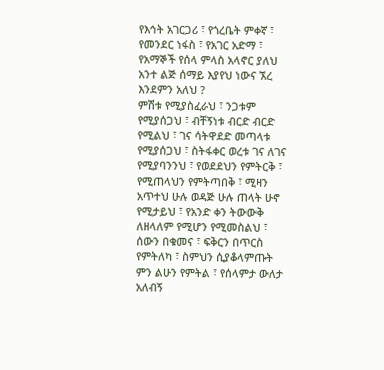የእኅት አገርጋሪ ፣ የጎረቤት ምቀኛ ፣ የመንደር ነፋስ ፣ የአገር አድማ ፣ የአማኞች የሰላ ምላስ አላኖር ያለህ አንተ ልጅ ሰማይ እያየህ ነውና ኧረ እንደምን አለህ ?
ምሽቱ የሚያስፈራህ ፣ ንጋቱም የሚያሰጋህ ፣ ብቸኝነቱ ብርድ ብርድ የሚልህ ፣ ገና ሳትዋደድ መጣላቱ የሚያሰጋህ ፣ ስትፋቀር ወረቱ ገና ለገና የሚያባንንህ ፣ የወደደህን የምትርቅ ፣ የሚጠላህን የምትጣበቅ ፣ ሚዛን አጥተህ ሁሉ ወዳጅ ሁሉ ጠላት ሁኖ የሚታይህ ፣ የአንድ ቀን ትውውቅ ለዘላለም የሚሆን የሚመስልህ ፣ ሰውን በቁመና ፣ ፍቅርን በጥርስ የምትለካ ፣ ስምህን ሲያቆላምጡት ምን ልሁን የምትል ፣ የሰላምታ ውለታ አለብኝ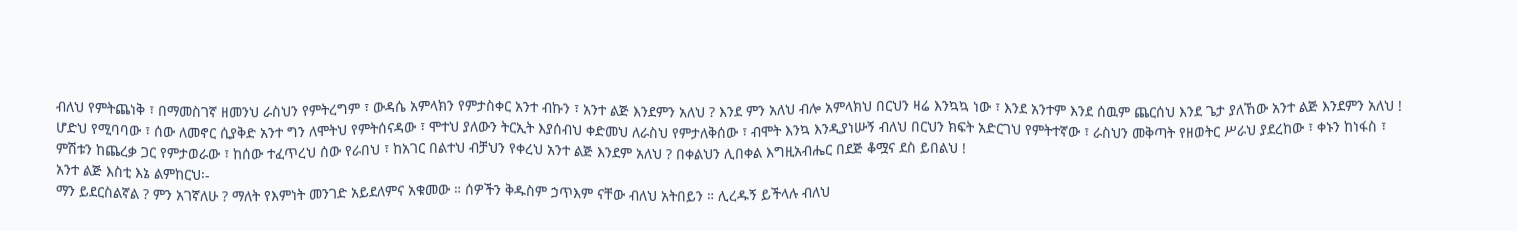ብለህ የምትጨነቅ ፣ በማመስገኛ ዘመንህ ራስህን የምትረግም ፣ ውዳሴ አምላክን የምታስቀር አንተ ብኩን ፣ አንተ ልጅ እንደምን አለህ ? እንደ ምን አለህ ብሎ አምላክህ በርህን ዛሬ እንኳኳ ነው ፣ እንደ አንተም እንደ ሰዉም ጨርሰህ እንደ ጌታ ያለኸው አንተ ልጅ እንደምን አለህ !
ሆድህ የሚባባው ፣ ሰው ለመኖር ሲያቅድ አንተ ግን ለሞትህ የምትሰናዳው ፣ ሞተህ ያለውን ትርኢት እያሰብህ ቀድመህ ለራስህ የምታለቅሰው ፣ ብሞት እንኳ እንዲያነሡኝ ብለህ በርህን ክፍት አድርገህ የምትተኛው ፣ ራስህን መቅጣት የዘወትር ሥራህ ያደረከው ፣ ቀኑን ከነፋስ ፣ ምሽቱን ከጨረቃ ጋር የምታወራው ፣ ከሰው ተፈጥረህ ሰው የራበህ ፣ ከአገር በልተህ ብቻህን የቀረህ አንተ ልጅ እንደም አለህ ? በቀልህን ሊበቀል እግዚአብሔር በደጅ ቆሟና ደስ ይበልህ !
አንተ ልጅ እስቲ እኔ ልምከርህ፡-
ማን ይደርስልኛል ? ምን አገኛለሁ ? ማለት የእምነት መንገድ አይደለምና አቁመው ። ሰዎችን ቅዱስም ኃጥእም ናቸው ብለህ አትበይን ። ሊረዱኝ ይችላሉ ብለህ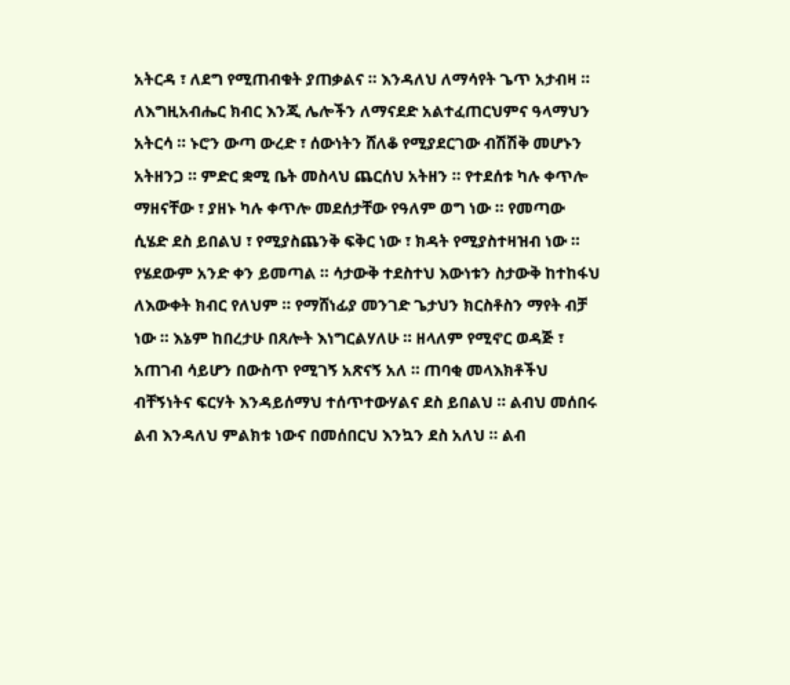አትርዳ ፣ ለደግ የሚጠብቁት ያጠቃልና ። እንዳለህ ለማሳየት ጌጥ አታብዛ ። ለእግዚአብሔር ክብር እንጂ ሌሎችን ለማናደድ አልተፈጠርህምና ዓላማህን አትርሳ ። ኑሮን ውጣ ውረድ ፣ ሰውነትን ሸለቆ የሚያደርገው ብሽሽቅ መሆኑን አትዘንጋ ። ምድር ቋሚ ቤት መስላህ ጨርሰህ አትዘን ። የተደሰቱ ካሉ ቀጥሎ ማዘናቸው ፣ ያዘኑ ካሉ ቀጥሎ መደሰታቸው የዓለም ወግ ነው ። የመጣው ሲሄድ ደስ ይበልህ ፣ የሚያስጨንቅ ፍቅር ነው ፣ ክዳት የሚያስተዛዝብ ነው ። የሄደውም አንድ ቀን ይመጣል ። ሳታውቅ ተደስተህ እውነቱን ስታውቅ ከተከፋህ ለእውቀት ክብር የለህም ። የማሸነፊያ መንገድ ጌታህን ክርስቶስን ማየት ብቻ ነው ። እኔም ከበረታሁ በጸሎት እነግርልሃለሁ ። ዘላለም የሚኖር ወዳጅ ፣ አጠገብ ሳይሆን በውስጥ የሚገኝ አጽናኝ አለ ። ጠባቂ መላእክቶችህ ብቸኝነትና ፍርሃት እንዳይሰማህ ተሰጥተውሃልና ደስ ይበልህ ። ልብህ መሰበሩ ልብ እንዳለህ ምልክቱ ነውና በመሰበርህ እንኳን ደስ አለህ ። ልብ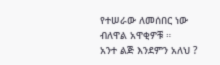የተሠራው ለመሰበር ነው ብለዋል አዋቂዎቹ ።
አንተ ልጅ እንደምን አለህ ?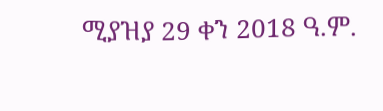ሚያዝያ 29 ቀን 2018 ዓ.ም.